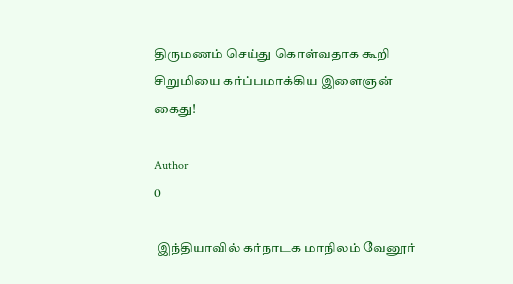திருமணம் செய்து கொள்வதாக கூறி சிறுமியை கர்ப்பமாக்கிய இளைஞன் கைது!

Author
0

 இந்தியாவில் கர்நாடக மாநிலம் வேனூர்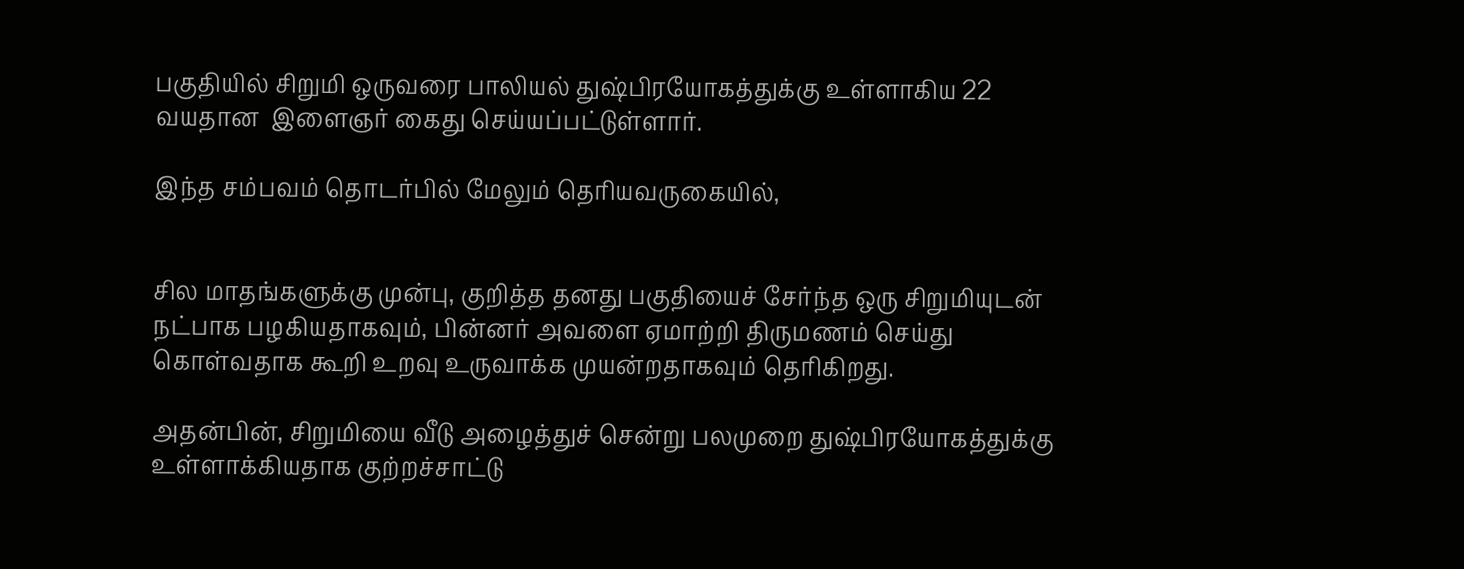பகுதியில் சிறுமி ஒருவரை பாலியல் துஷ்பிரயோகத்துக்கு உள்ளாகிய 22 வயதான  இளைஞர் கைது செய்யப்பட்டுள்ளார்.

இந்த சம்பவம் தொடர்பில் மேலும் தெரியவருகையில்,


சில மாதங்களுக்கு முன்பு, குறித்த தனது பகுதியைச் சேர்ந்த ஒரு சிறுமியுடன் நட்பாக பழகியதாகவும், பின்னர் அவளை ஏமாற்றி திருமணம் செய்து கொள்வதாக கூறி உறவு உருவாக்க முயன்றதாகவும் தெரிகிறது.

அதன்பின், சிறுமியை வீடு அழைத்துச் சென்று பலமுறை துஷ்பிரயோகத்துக்கு உள்ளாக்கியதாக குற்றச்சாட்டு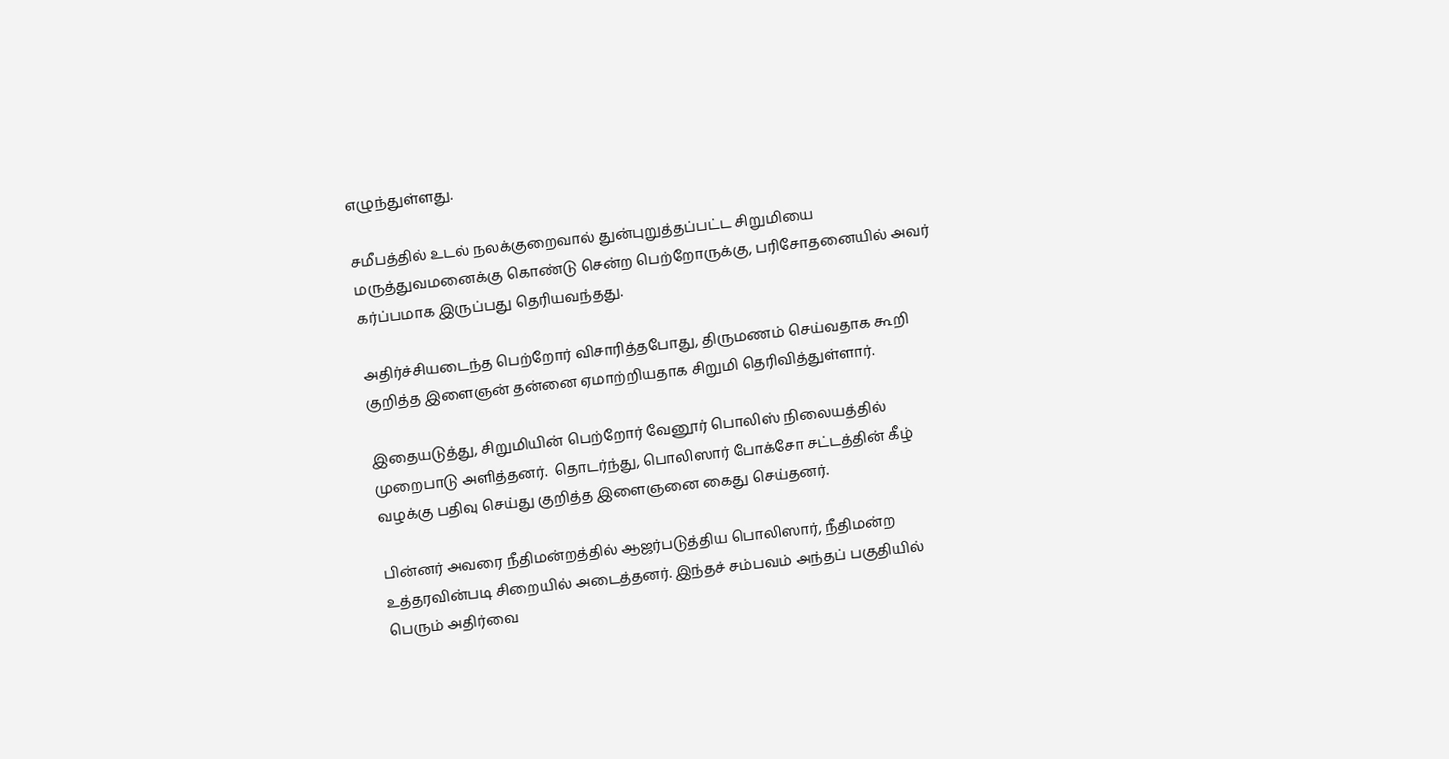எழுந்துள்ளது.

சமீபத்தில் உடல் நலக்குறைவால் துன்புறுத்தப்பட்ட சிறுமியை மருத்துவமனைக்கு கொண்டு சென்ற பெற்றோருக்கு, பரிசோதனையில் அவர் கர்ப்பமாக இருப்பது தெரியவந்தது.

அதிர்ச்சியடைந்த பெற்றோர் விசாரித்தபோது, திருமணம் செய்வதாக கூறி குறித்த இளைஞன் தன்னை ஏமாற்றியதாக சிறுமி தெரிவித்துள்ளார்.

இதையடுத்து, சிறுமியின் பெற்றோர் வேனூர் பொலிஸ் நிலையத்தில் முறைபாடு அளித்தனர்.  தொடர்ந்து, பொலிஸார் போக்சோ சட்டத்தின் கீழ் வழக்கு பதிவு செய்து குறித்த இளைஞனை கைது செய்தனர்.

பின்னர் அவரை நீதிமன்றத்தில் ஆஜர்படுத்திய பொலிஸார், நீதிமன்ற உத்தரவின்படி சிறையில் அடைத்தனர். இந்தச் சம்பவம் அந்தப் பகுதியில் பெரும் அதிர்வை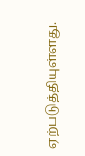ஏற்படுத்தியுள்ளது.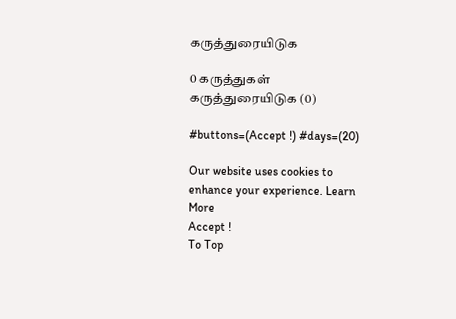கருத்துரையிடுக

0 கருத்துகள்
கருத்துரையிடுக (0)

#buttons=(Accept !) #days=(20)

Our website uses cookies to enhance your experience. Learn More
Accept !
To Top